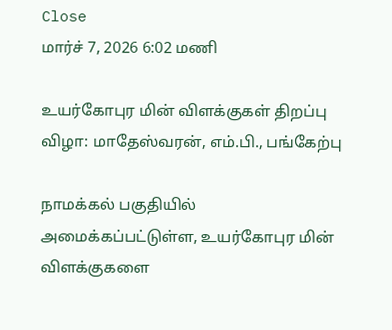Close
மார்ச் 7, 2026 6:02 மணி

உயர்கோபுர மின் விளக்குகள் திறப்பு விழா: மாதேஸ்வரன், எம்.பி., பங்கேற்பு

நாமக்கல் பகுதியில் அமைக்கப்பட்டுள்ள, உயர்கோபுர மின் விளக்குகளை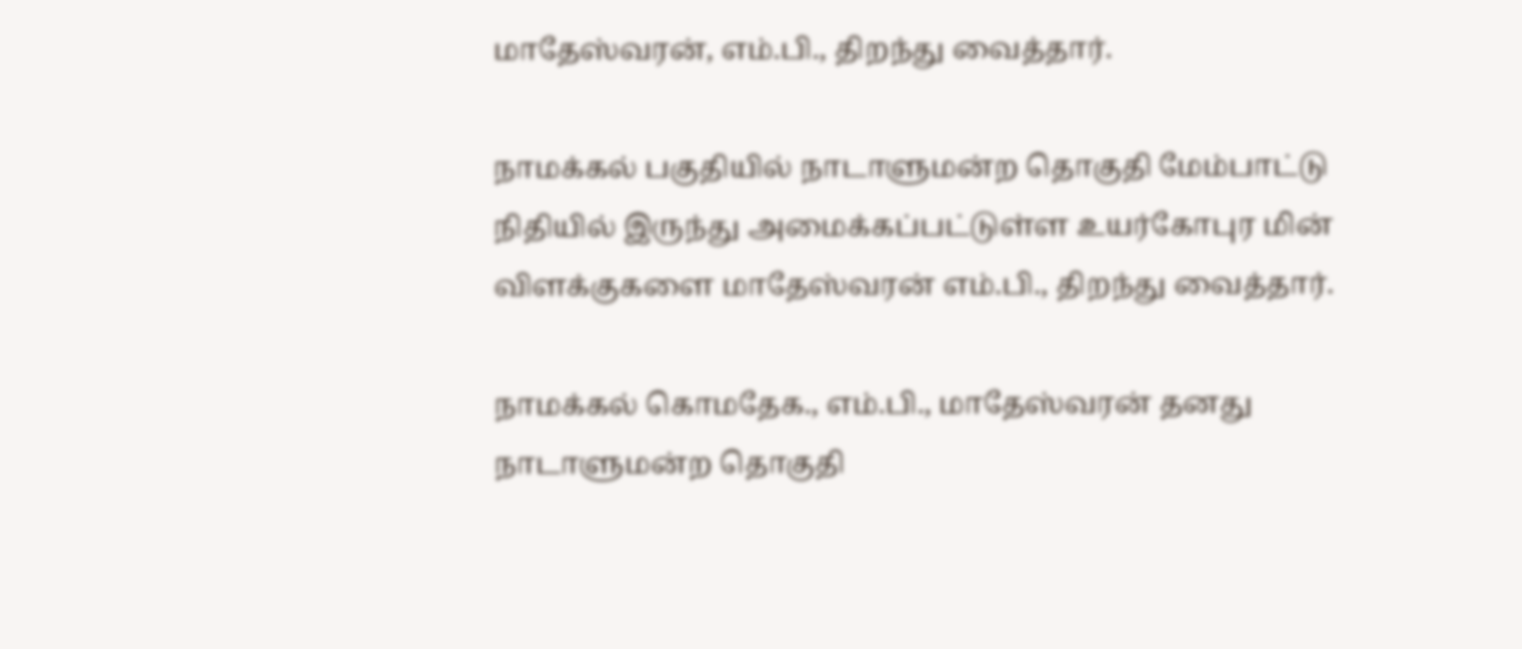மாதேஸ்வரன், எம்.பி., திறந்து வைத்தார்.

நாமக்கல் பகுதியில் நாடாளுமன்ற தொகுதி மேம்பாட்டு நிதியில் இருந்து அமைக்கப்பட்டுள்ள உயர்கோபுர மின் விளக்குகளை மாதேஸ்வரன் எம்.பி., திறந்து வைத்தார்.

நாமக்கல் கொமதேக., எம்.பி., மாதேஸ்வரன் தனது நாடாளுமன்ற தொகுதி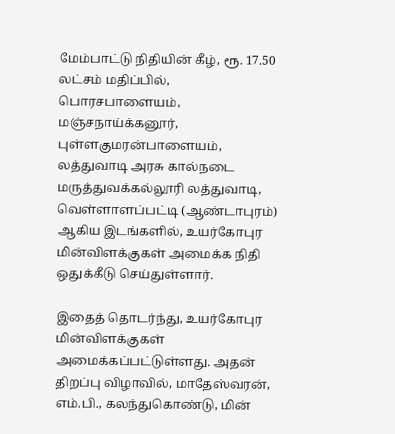மேம்பாட்டு நிதியின் கீழ், ரூ. 17.50 லட்சம் மதிப்பில், பொரசபாளையம், மஞ்சநாய்க்கனூர், புள்ளகுமரன்பாளையம், லத்துவாடி அரசு கால்நடை மருத்துவக்கல்லூரி லத்துவாடி, வெள்ளாளப்பட்டி (ஆண்டாபுரம்) ஆகிய இடங்களில், உயர்கோபுர மின்விளக்குகள் அமைக்க நிதி ஒதுக்கீடு செய்துள்ளார்.

இதைத் தொடர்ந்து, உயர்கோபுர மின்விளக்குகள் அமைக்கப்பட்டுள்ளது. அதன் திறப்பு விழாவில், மாதேஸ்வரன், எம்.பி., கலந்துகொண்டு, மின்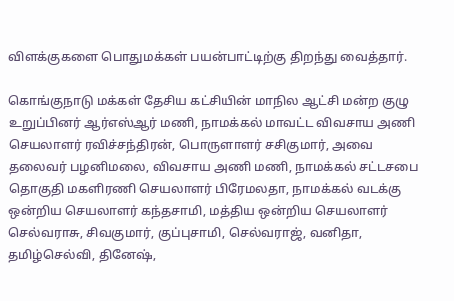விளக்குகளை பொதுமக்கள் பயன்பாட்டிற்கு திறந்து வைத்தார்.

கொங்குநாடு மக்கள் தேசிய கட்சியின் மாநில ஆட்சி மன்ற குழு உறுப்பினர் ஆர்எஸ்ஆர் மணி, நாமக்கல் மாவட்ட விவசாய அணி செயலாளர் ரவிச்சந்திரன், பொருளாளர் சசிகுமார், அவை தலைவர் பழனிமலை, விவசாய அணி மணி, நாமக்கல் சட்டசபை தொகுதி மகளிரணி செயலாளர் பிரேமலதா, நாமக்கல் வடக்கு ஒன்றிய செயலாளர் கந்தசாமி, மத்திய ஒன்றிய செயலாளர் செல்வராசு, சிவகுமார், குப்புசாமி, செல்வராஜ், வனிதா, தமிழ்செல்வி, தினேஷ்,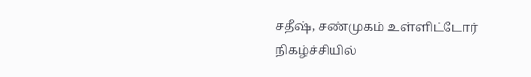சதீஷ், சண்முகம் உள்ளிட்டோர் நிகழ்ச்சியில்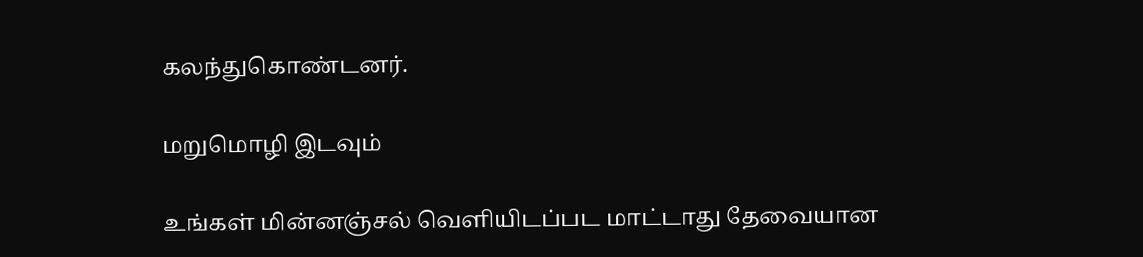கலந்துகொண்டனர்.

மறுமொழி இடவும்

உங்கள் மின்னஞ்சல் வெளியிடப்பட மாட்டாது தேவையான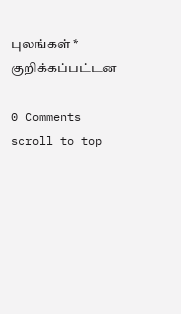புலங்கள் * குறிக்கப்பட்டன

0 Comments
scroll to top